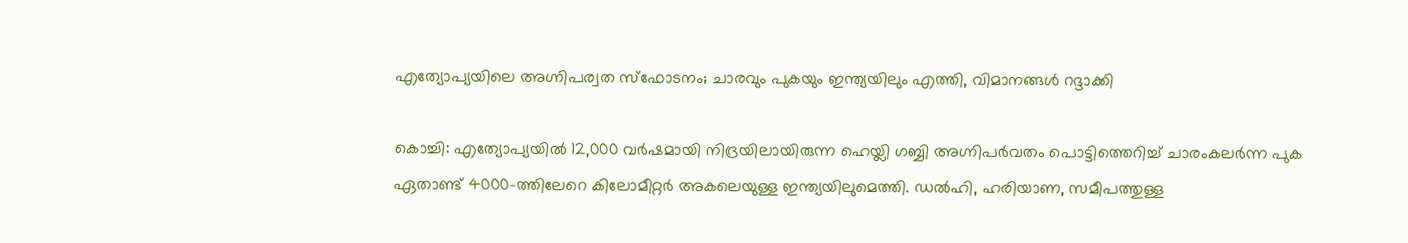എത്യോപ്യയിലെ അഗ്നിപര്വത സ്ഫോടനം; ചാരവും പുകയും ഇന്ത്യയിലും എത്തി, വിമാനങ്ങൾ റദ്ദാക്കി

കൊച്ചി: എത്യോപ്യയിൽ 12,000 വർഷമായി നിദ്രയിലായിരുന്ന ഹെയ്ലി ഗബ്ബി അഗ്നിപർവതം പൊട്ടിത്തെറിച്ച് ചാരംകലർന്ന പുക ഏതാണ്ട് 4000-ത്തിലേറെ കിലോമീറ്റർ അകലെയുള്ള ഇന്ത്യയിലുമെത്തി. ഡൽഹി, ഹരിയാണ, സമീപത്തുള്ള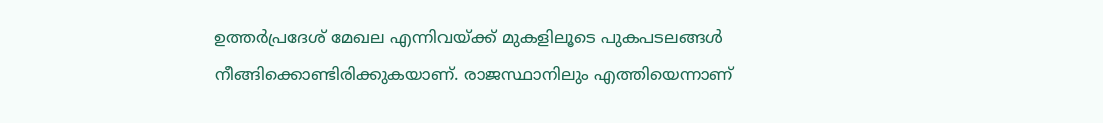ഉത്തർപ്രദേശ് മേഖല എന്നിവയ്ക്ക് മുകളിലൂടെ പുകപടലങ്ങൾ നീങ്ങിക്കൊണ്ടിരിക്കുകയാണ്. രാജസ്ഥാനിലും എത്തിയെന്നാണ്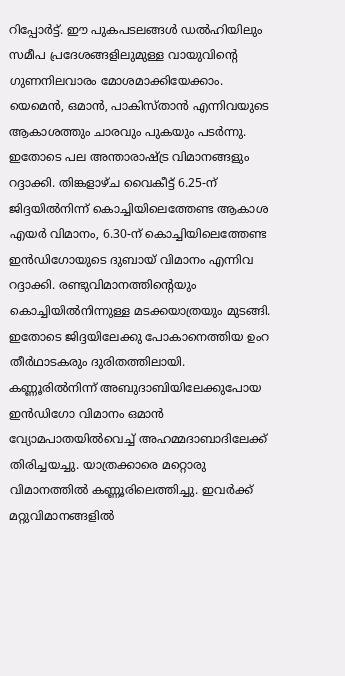റിപ്പോർട്ട്. ഈ പുകപടലങ്ങൾ ഡൽഹിയിലും സമീപ പ്രദേശങ്ങളിലുമുള്ള വായുവിൻ്റെ ഗുണനിലവാരം മോശമാക്കിയേക്കാം.
യെമെൻ, ഒമാൻ, പാകിസ്താൻ എന്നിവയുടെ ആകാശത്തും ചാരവും പുകയും പടർന്നു. ഇതോടെ പല അന്താരാഷ്ട്ര വിമാനങ്ങളും റദ്ദാക്കി. തിങ്കളാഴ്ച വൈകീട്ട് 6.25-ന് ജിദ്ദയിൽനിന്ന് കൊച്ചിയിലെത്തേണ്ട ആകാശ എയർ വിമാനം, 6.30-ന് കൊച്ചിയിലെത്തേണ്ട ഇൻഡിഗോയുടെ ദുബായ് വിമാനം എന്നിവ റദ്ദാക്കി. രണ്ടുവിമാനത്തിന്റെയും കൊച്ചിയിൽനിന്നുള്ള മടക്കയാത്രയും മുടങ്ങി. ഇതോടെ ജിദ്ദയിലേക്കു പോകാനെത്തിയ ഉംറ തീർഥാടകരും ദുരിതത്തിലായി.
കണ്ണൂരിൽനിന്ന് അബുദാബിയിലേക്കുപോയ ഇൻഡിഗോ വിമാനം ഒമാൻ വ്യോമപാതയിൽവെച്ച് അഹമ്മദാബാദിലേക്ക് തിരിച്ചയച്ചു. യാത്രക്കാരെ മറ്റൊരു വിമാനത്തിൽ കണ്ണൂരിലെത്തിച്ചു. ഇവർക്ക് മറ്റുവിമാനങ്ങളിൽ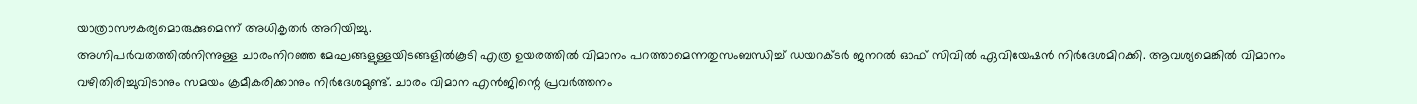യാത്രാസൗകര്യമൊരുക്കുമെന്ന് അധികൃതർ അറിയിച്ചു.
അഗ്നിപർവതത്തിൽനിന്നുള്ള ചാരംനിറഞ്ഞ മേഘങ്ങളുള്ളയിടങ്ങളിൽകൂടി എത്ര ഉയരത്തിൽ വിമാനം പറത്താമെന്നതുസംബന്ധിച്ച് ഡയറക്ടർ ജനറൽ ഓഫ് സിവിൽ ഏവിയേഷൻ നിർദേശമിറക്കി. ആവശ്യമെങ്കിൽ വിമാനം വഴിതിരിച്ചുവിടാനും സമയം ക്രമീകരിക്കാനും നിർദേശമുണ്ട്. ചാരം വിമാന എൻജിന്റെ പ്രവർത്തനം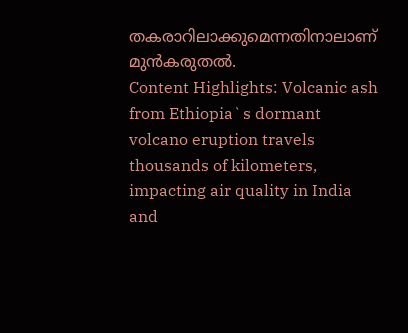തകരാറിലാക്കുമെന്നതിനാലാണ് മുൻകരുതൽ.
Content Highlights: Volcanic ash from Ethiopia`s dormant volcano eruption travels thousands of kilometers, impacting air quality in India and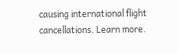causing international flight cancellations. Learn more.